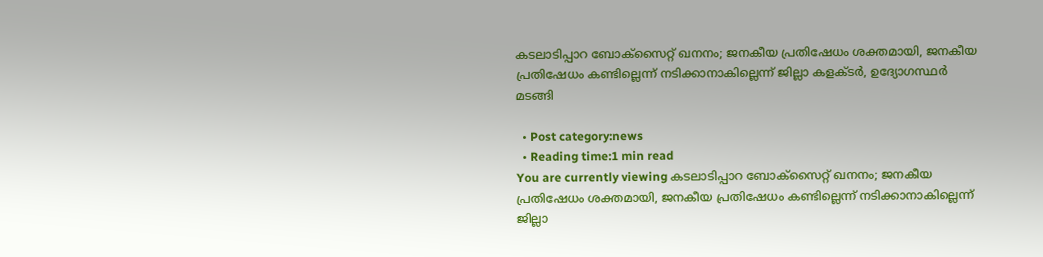കടലാടിപ്പാറ ബോക്സൈറ്റ് ഖനനം; ജനകീയ പ്രതിഷേധം ശക്തമായി, ജനകീയ പ്രതിഷേധം കണ്ടില്ലെന്ന് നടിക്കാനാകില്ലെന്ന് ജില്ലാ കളക്ടര്‍, ഉദ്യോഗസ്ഥര്‍ മടങ്ങി

  • Post category:news
  • Reading time:1 min read
You are currently viewing കടലാടിപ്പാറ ബോക്സൈറ്റ് ഖനനം; ജനകീയ പ്രതിഷേധം ശക്തമായി, ജനകീയ പ്രതിഷേധം കണ്ടില്ലെന്ന് നടിക്കാനാകില്ലെന്ന് ജില്ലാ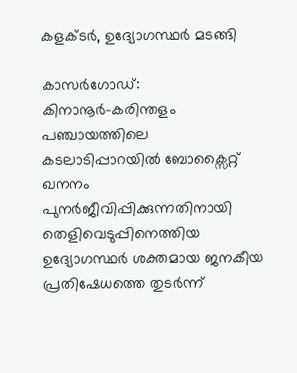കളക്ടര്‍, ഉദ്യോഗസ്ഥര്‍ മടങ്ങി

കാസര്‍ഗോഡ്‌: കിനാനൂര്‍-കരിന്തളം പഞ്ചായത്തിലെ കടലാടിപ്പാറയില്‍ ബോക്സൈറ്റ് ഖനനം പുനര്‍ജീവിപ്പിക്കുന്നതിനായി തെളിവെടുപ്പിനെത്തിയ ഉദ്യോഗസ്ഥര്‍ ശക്തമായ ജനകീയ പ്രതിഷേധത്തെ തുടര്‍ന്ന്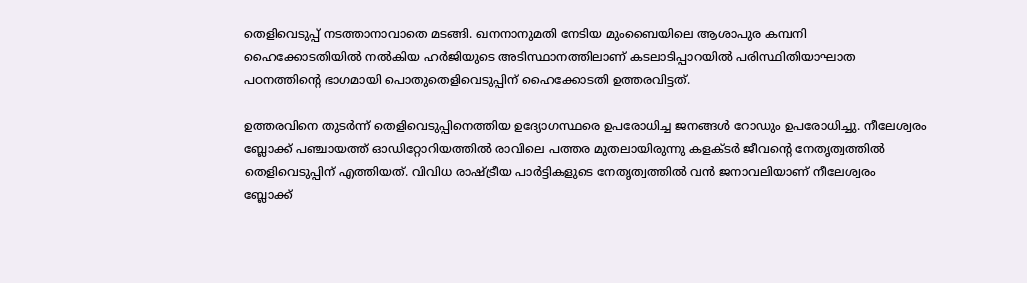തെളിവെടുപ്പ് നടത്താനാവാതെ മടങ്ങി. ഖനനാനുമതി നേടിയ മുംബൈയിലെ ആശാപുര കമ്പനി ഹൈക്കോടതിയില്‍ നല്‍കിയ ഹര്‍ജിയുടെ അടിസ്ഥാനത്തിലാണ് കടലാടിപ്പാറയില്‍ പരിസ്ഥിതിയാഘാത പഠനത്തിന്റെ ഭാഗമായി പൊതുതെളിവെടുപ്പിന് ഹൈക്കോടതി ഉത്തരവിട്ടത്.

ഉത്തരവിനെ തുടര്‍ന്ന് തെളിവെടുപ്പിനെത്തിയ ഉദ്യോഗസ്ഥരെ ഉപരോധിച്ച ജനങ്ങള്‍ റോഡും ഉപരോധിച്ചു. നീലേശ്വരം ബ്ലോക്ക് പഞ്ചായത്ത് ഓഡിറ്റോറിയത്തില്‍ രാവിലെ പത്തര മുതലായിരുന്നു കളക്ടര്‍ ജീവന്റെ നേതൃത്വത്തില്‍ തെളിവെടുപ്പിന് എത്തിയത്. വിവിധ രാഷ്ട്രീയ പാര്‍ട്ടികളുടെ നേതൃത്വത്തില്‍ വന്‍ ജനാവലിയാണ് നീലേശ്വരം ബ്ലോക്ക്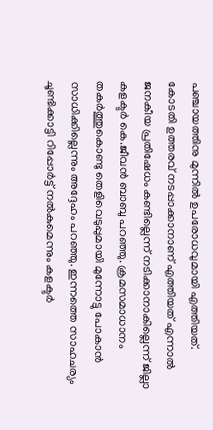പഞ്ചായത്തിനു മുന്നില്‍ ഉപരോധവുമായി എത്തിയത്.
കോടതി ഉത്തരവ് നടപ്പാക്കാനാണ് എത്തിയത് എന്നാല്‍ ജനകീയ പ്രതിഷേധം കണ്ടില്ലെന്ന് നടിക്കാനാകില്ലെന്ന് ജില്ലാ കളക്ടര്‍ കെ.ജീവന്‍ ബാബു പറഞ്ഞു. ക്രമസമാധാനം തകര്‍ത്തുകൊണ്ടു തെളിവെടുപ്പുമായി മുന്നോട്ടു പോകാന്‍ സാധിക്കില്ലെന്നും അദ്ദേഹം പറഞ്ഞു. ഇന്നത്തെ സാഹചര്യം ചൂണ്ടിക്കാട്ടി റിപ്പോര്‍ട്ട് നല്‍കുമെന്നും കളക്ടര്‍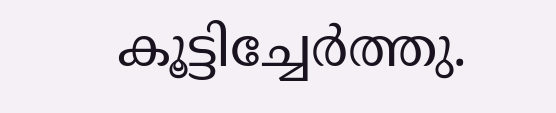കൂട്ടിച്ചേര്‍ത്തു.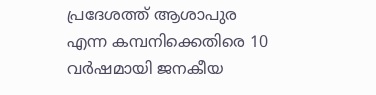പ്രദേശത്ത് ആശാപുര എന്ന കമ്പനിക്കെതിരെ 10 വര്‍ഷമായി ജനകീയ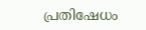പ്രതിഷേധം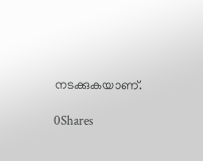നടക്കുകയാണ്.

0Shares